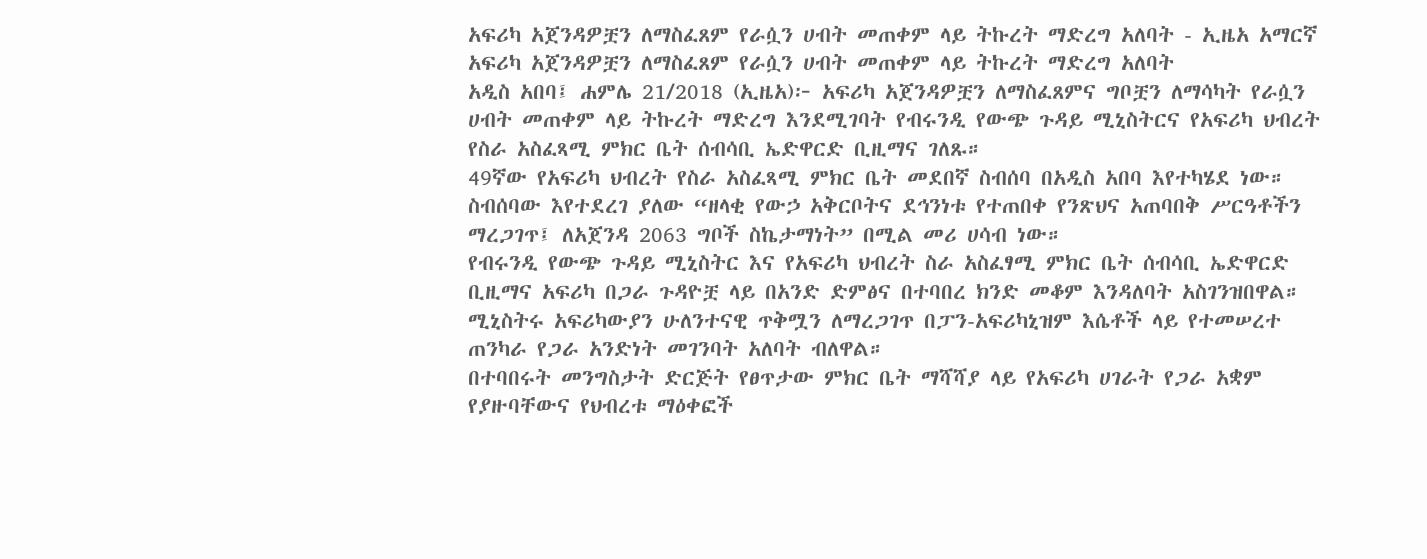አፍሪካ አጀንዳዎቿን ለማስፈጸም የራሷን ሀብት መጠቀም ላይ ትኩረት ማድረግ አለባት - ኢዜአ አማርኛ
አፍሪካ አጀንዳዎቿን ለማስፈጸም የራሷን ሀብት መጠቀም ላይ ትኩረት ማድረግ አለባት
አዲስ አበባ፤ ሐምሌ 21/2018 (ኢዜአ)፦ አፍሪካ አጀንዳዎቿን ለማስፈጸምና ግቦቿን ለማሳካት የራሷን ሀብት መጠቀም ላይ ትኩረት ማድረግ እንደሚገባት የብሩንዲ የውጭ ጉዳይ ሚኒስትርና የአፍሪካ ህብረት የስራ አስፈጻሚ ምክር ቤት ሰብሳቢ ኤድዋርድ ቢዚማና ገለጹ።
49ኛው የአፍሪካ ህብረት የስራ አስፈጻሚ ምክር ቤት መደበኛ ስብሰባ በአዲስ አበባ እየተካሄደ ነው።
ስብሰባው እየተደረገ ያለው “ዘላቂ የውኃ አቅርቦትና ደኅንነቱ የተጠበቀ የንጽህና አጠባበቅ ሥርዓቶችን ማረጋገጥ፤ ለአጀንዳ 2063 ግቦች ስኬታማነት” በሚል መሪ ሀሳብ ነው።
የብሩንዲ የውጭ ጉዳይ ሚኒስትር እና የአፍሪካ ህብረት ስራ አስፈፃሚ ምክር ቤት ሰብሳቢ ኤድዋርድ ቢዚማና አፍሪካ በጋራ ጉዳዮቿ ላይ በአንድ ድምፅና በተባበረ ክንድ መቆም እንዳለባት አስገንዝበዋል።
ሚኒስትሩ አፍሪካውያን ሁለንተናዊ ጥቅሟን ለማረጋገጥ በፓን-አፍሪካኒዝም እሴቶች ላይ የተመሠረተ ጠንካራ የጋራ አንድነት መገንባት አለባት ብለዋል።
በተባበሩት መንግስታት ድርጅት የፀጥታው ምክር ቤት ማሻሻያ ላይ የአፍሪካ ሀገራት የጋራ አቋም የያዙባቸውና የህብረቱ ማዕቀፎች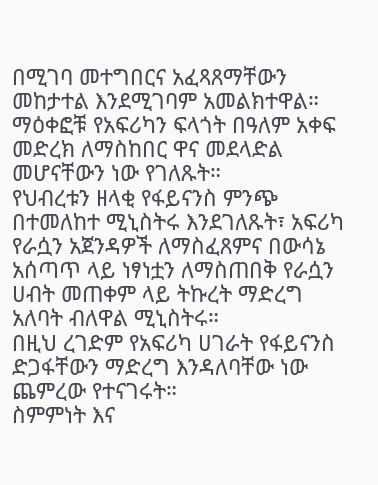በሚገባ መተግበርና አፈጻጸማቸውን መከታተል እንደሚገባም አመልክተዋል።
ማዕቀፎቹ የአፍሪካን ፍላጎት በዓለም አቀፍ መድረክ ለማስከበር ዋና መደላድል መሆናቸውን ነው የገለጹት።
የህብረቱን ዘላቂ የፋይናንስ ምንጭ በተመለከተ ሚኒስትሩ እንደገለጹት፣ አፍሪካ የራሷን አጀንዳዎች ለማስፈጸምና በውሳኔ አሰጣጥ ላይ ነፃነቷን ለማስጠበቅ የራሷን ሀብት መጠቀም ላይ ትኩረት ማድረግ አለባት ብለዋል ሚኒስትሩ።
በዚህ ረገድም የአፍሪካ ሀገራት የፋይናንስ ድጋፋቸውን ማድረግ እንዳለባቸው ነው ጨምረው የተናገሩት።
ስምምነት እና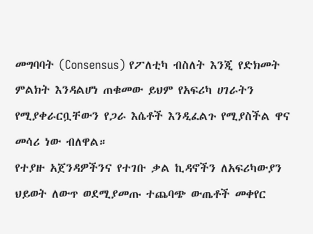መግባባት (Consensus) የፖለቲካ ብስለት እንጂ የድክመት ምልክት እንዳልሆነ ጠቁመው ይህም የአፍሪካ ሀገራትን የሚያቀራርቧቸውን የጋራ እሴቶች እንዲፈልጉ የሚያስችል ዋና መሳሪ ነው ብለዋል።
የተያዙ አጀንዳዎችንና የተገቡ ቃል ኪዳኖችን ለአፍሪካውያን ህይወት ለውጥ ወደሚያመጡ ተጨባጭ ውጤቶች መቀየር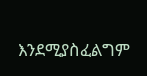እንደሚያስፈልግም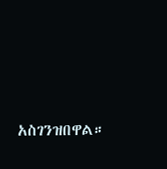አስገንዝበዋል።